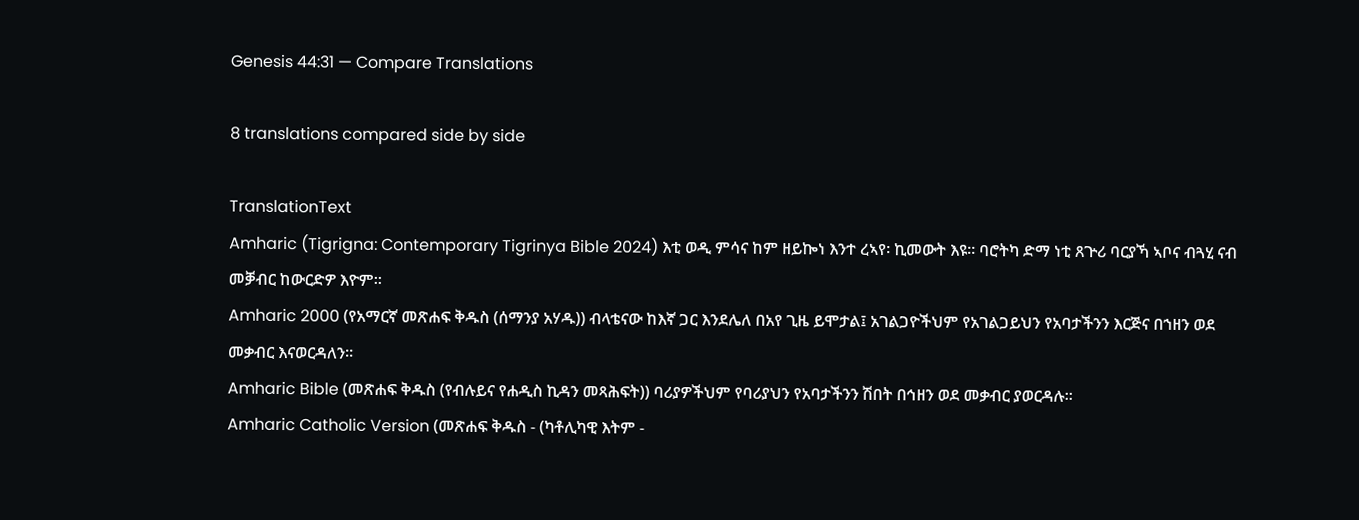Genesis 44:31 — Compare Translations

8 translations compared side by side

TranslationText
Amharic (Tigrigna: Contemporary Tigrinya Bible 2024) እቲ ወዲ ምሳና ከም ዘይኰነ እንተ ረኣየ፡ ኪመውት እዩ። ባሮትካ ድማ ነቲ ጸጕሪ ባርያኻ ኣቦና ብጓሂ ናብ መቓብር ከውርድዎ እዮም።
Amharic 2000 (የአማርኛ መጽሐፍ ቅዱስ (ሰማንያ አሃዱ)) ብላቴናው ከእኛ ጋር እንደሌለ በአየ ጊዜ ይሞታል፤ አገልጋዮችህም የአገልጋይህን የአባታችንን እርጅና በኀዘን ወደ መቃብር እናወርዳለን።
Amharic Bible (መጽሐፍ ቅዱስ (የብሉይና የሐዲስ ኪዳን መጻሕፍት)) ባሪያዎችህም የባሪያህን የአባታችንን ሽበት በኅዘን ወደ መቃብር ያወርዳሉ።
Amharic Catholic Version (መጽሐፍ ቅዱስ - (ካቶሊካዊ እትም -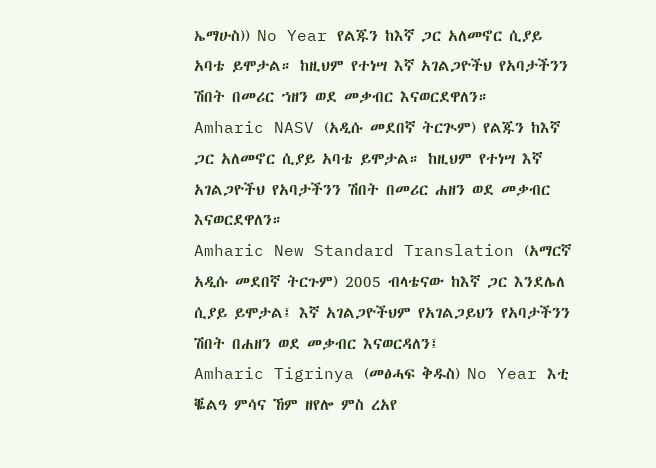ኤማሁስ)) No Year የልጁን ከእኛ ጋር አለመኖር ሲያይ አባቴ ይሞታል። ከዚህም የተነሣ እኛ አገልጋዮችህ የአባታችንን ሽበት በመሪር ኀዘን ወደ መቃብር እናወርደዋለን።
Amharic NASV (አዲሱ መደበኛ ትርጒም) የልጁን ከእኛ ጋር አለመኖር ሲያይ አባቴ ይሞታል። ከዚህም የተነሣ እኛ አገልጋዮችህ የአባታችንን ሽበት በመሪር ሐዘን ወደ መቃብር እናወርደዋለን።
Amharic New Standard Translation (አማርኛ አዲሱ መደበኛ ትርጉም) 2005 ብላቴናው ከእኛ ጋር እንደሌለ ሲያይ ይሞታል፤ እኛ አገልጋዮችህም የአገልጋይህን የአባታችንን ሽበት በሐዘን ወደ መቃብር እናወርዳለን፤
Amharic Tigrinya (መፅሓፍ ቅዱስ) No Year እቲ ቘልዓ ምሳና ኸም ዘየሎ ምስ ረአየ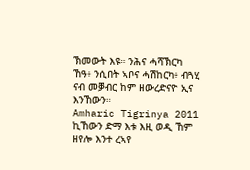ኽመውት እዩ። ንሕና ሓሻኽርካ ኸዓ፥ ንሲበት ኣቦና ሓሽከርካ፥ ብጓሂ ናብ መቓብር ከም ዘውረድናዮ ኢና እንኸውን።
Amharic Tigrinya 2011 ኪኸውን ድማ እቱ እዚ ወዲ ኸም ዘየሎ እንተ ረኣየ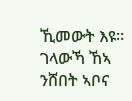ኺመውት እዩ። ገላውኻ ኸኣ ንሸበት ኣቦና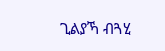ጊልያኻ ብጓሂ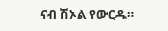ናብ ሽኦል የውርዱ።